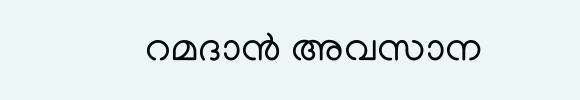റമദാൻ അവസാന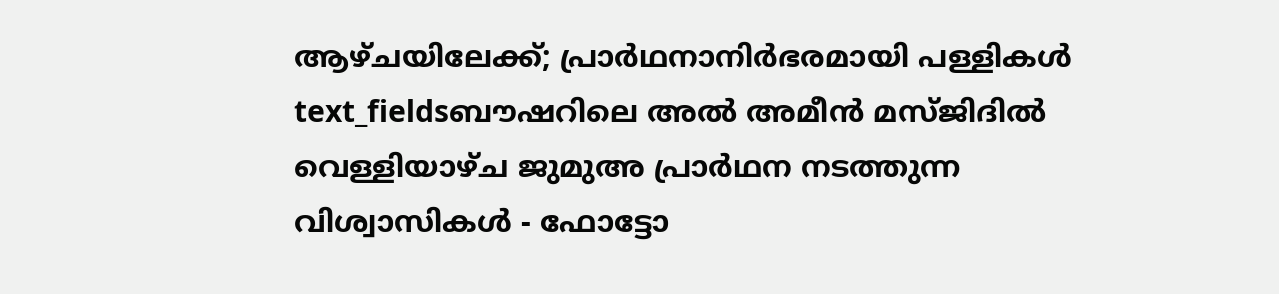ആഴ്ചയിലേക്ക്; പ്രാർഥനാനിർഭരമായി പള്ളികൾ
text_fieldsബൗഷറിലെ അൽ അമീൻ മസ്ജിദിൽ വെള്ളിയാഴ്ച ജുമുഅ പ്രാർഥന നടത്തുന്ന വിശ്വാസികൾ - ഫോട്ടോ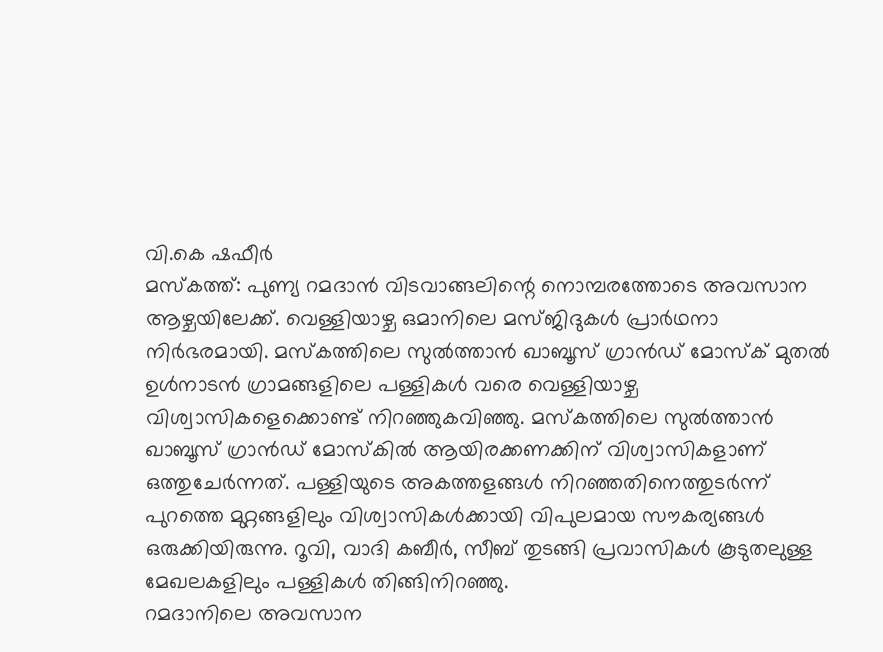വി.കെ ഷഫീർ
മസ്കത്ത്: പുണ്യ റമദാൻ വിടവാങ്ങലിന്റെ നൊമ്പരത്തോടെ അവസാന ആഴ്ചയിലേക്ക്. വെള്ളിയാഴ്ച ഒമാനിലെ മസ്ജിദുകൾ പ്രാർഥനാ നിർഭരമായി. മസ്കത്തിലെ സുൽത്താൻ ഖാബൂസ് ഗ്രാൻഡ് മോസ്ക് മുതൽ ഉൾനാടൻ ഗ്രാമങ്ങളിലെ പള്ളികൾ വരെ വെള്ളിയാഴ്ച വിശ്വാസികളെക്കൊണ്ട് നിറഞ്ഞുകവിഞ്ഞു. മസ്കത്തിലെ സുൽത്താൻ ഖാബൂസ് ഗ്രാൻഡ് മോസ്കിൽ ആയിരക്കണക്കിന് വിശ്വാസികളാണ് ഒത്തുചേർന്നത്. പള്ളിയുടെ അകത്തളങ്ങൾ നിറഞ്ഞതിനെത്തുടർന്ന് പുറത്തെ മുറ്റങ്ങളിലും വിശ്വാസികൾക്കായി വിപുലമായ സൗകര്യങ്ങൾ ഒരുക്കിയിരുന്നു. റൂവി, വാദി കബീർ, സീബ് തുടങ്ങി പ്രവാസികൾ കൂടുതലുള്ള മേഖലകളിലും പള്ളികൾ തിങ്ങിനിറഞ്ഞു.
റമദാനിലെ അവസാന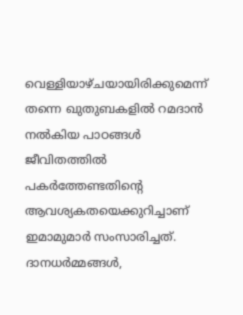വെള്ളിയാഴ്ചയായിരിക്കുമെന്ന് തന്നെ ഖുതുബകളിൽ റമദാൻ നൽകിയ പാഠങ്ങൾ ജീവിതത്തിൽ പകർത്തേണ്ടതിന്റെ ആവശ്യകതയെക്കുറിച്ചാണ് ഇമാമുമാർ സംസാരിച്ചത്. ദാനധർമ്മങ്ങൾ,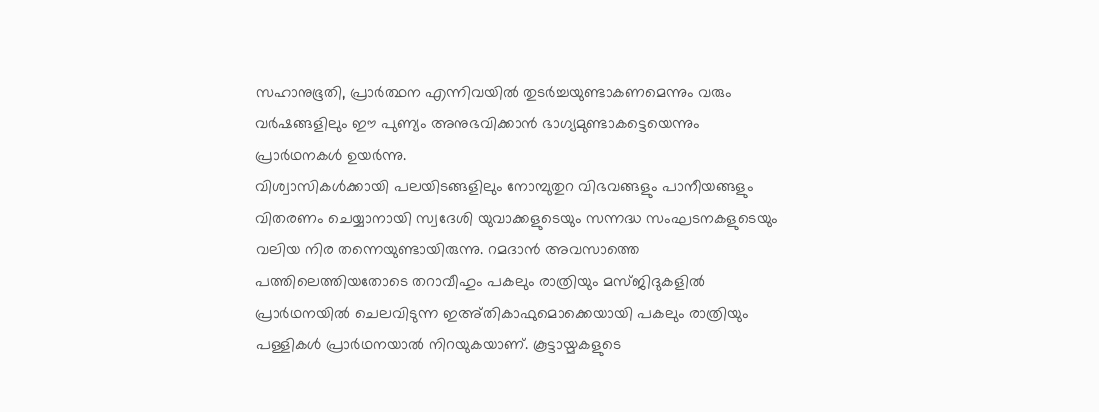സഹാനുഭൂതി, പ്രാർത്ഥന എന്നിവയിൽ തുടർച്ചയുണ്ടാകണമെന്നും വരും വർഷങ്ങളിലും ഈ പുണ്യം അനുഭവിക്കാൻ ഭാഗ്യമുണ്ടാകട്ടെയെന്നും പ്രാർഥനകൾ ഉയർന്നു.
വിശ്വാസികൾക്കായി പലയിടങ്ങളിലും നോമ്പുതുറ വിഭവങ്ങളും പാനീയങ്ങളും വിതരണം ചെയ്യാനായി സ്വദേശി യുവാക്കളുടെയും സന്നദ്ധ സംഘടനകളുടെയും വലിയ നിര തന്നെയുണ്ടായിരുന്നു. റമദാൻ അവസാത്തെ പത്തിലെത്തിയതോടെ തറാവീഹും പകലും രാത്രിയും മസ്ജിദുകളിൽ പ്രാർഥനയിൽ ചെലവിടുന്ന ഇഅ്തികാഫുമൊക്കെയായി പകലും രാത്രിയും പള്ളികൾ പ്രാർഥനയാൽ നിറയുകയാണ്. കൂട്ടായ്മകളുടെ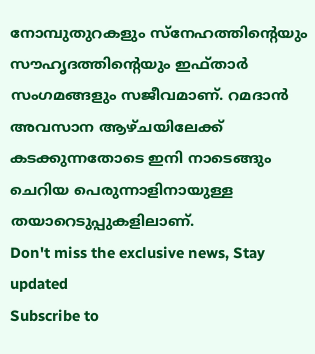നോമ്പുതുറകളും സ്നേഹത്തിന്റെയും സൗഹൃദത്തിന്റെയും ഇഫ്താർ സംഗമങ്ങളും സജീവമാണ്. റമദാൻ അവസാന ആഴ്ചയിലേക്ക് കടക്കുന്നതോടെ ഇനി നാടെങ്ങും ചെറിയ പെരുന്നാളിനായുള്ള തയാറെടുപ്പുകളിലാണ്.
Don't miss the exclusive news, Stay updated
Subscribe to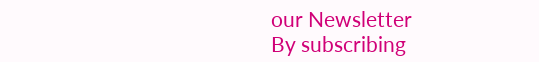our Newsletter
By subscribing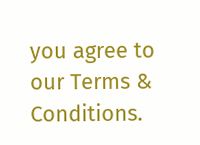you agree to our Terms & Conditions.